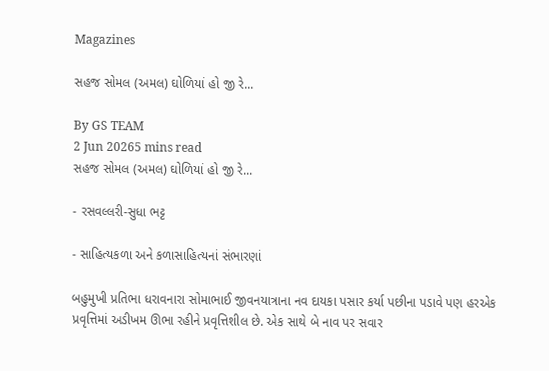Magazines

સહજ સોમલ (અમલ) ઘોળિયાં હો જી રે...

By GS TEAM
2 Jun 20265 mins read
સહજ સોમલ (અમલ) ઘોળિયાં હો જી રે...

- રસવલ્લરી-સુધા ભટ્ટ

- સાહિત્યકળા અને કળાસાહિત્યનાં સંભારણાં

બહુમુખી પ્રતિભા ધરાવનારા સોમાભાઈ જીવનયાત્રાના નવ દાયકા પસાર કર્યા પછીના પડાવે પણ હરએક પ્રવૃત્તિમાં અડીખમ ઊભા રહીને પ્રવૃત્તિશીલ છે. એક સાથે બે નાવ પર સવાર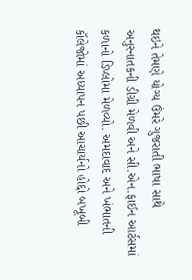થઇને તેમણે યોગ્ય ઉંમરે ગુજરાતી ભાષા સાથે અનુસ્નાતકની ડીગ્રી મેળવી અને સી.એન.ફાઈન આર્ટસમાં કળાનો ડિપ્લોમા મેળવ્યો. અમદાવાદ અને ખંભાતની કૉલેજોમાં અધ્યાપન પછી આચાર્યનો હોદ્દો બખૂબી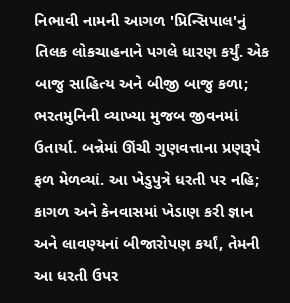નિભાવી નામની આગળ 'પ્રિન્સિપાલ'નું તિલક લોકચાહનાને પગલે ધારણ કર્યું. એક બાજુ સાહિત્ય અને બીજી બાજુ કળા; ભરતમુનિની વ્યાખ્યા મુજબ જીવનમાં ઉતાર્યા. બન્નેમાં ઊંચી ગુણવત્તાના પ્રણરૂપે ફળ મેળવ્યાં. આ ખેડુપુત્રે ધરતી પર નહિ; કાગળ અને કેનવાસમાં ખેડાણ કરી જ્ઞાન અને લાવણ્યનાં બીજારોપણ કર્યાં, તેમની આ ધરતી ઉપર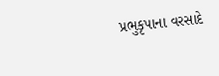પ્રભુકૃપાના વરસાદે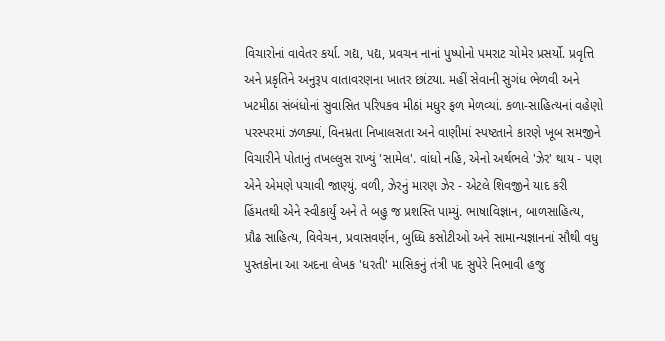વિચારોનાં વાવેતર કર્યા. ગદ્ય, પદ્ય, પ્રવચન નાનાં પુષ્પોનો પમરાટ ચોમેર પ્રસર્યો. પ્રવૃત્તિ અને પ્રકૃતિને અનુરૂપ વાતાવરણના ખાતર છાંટયા. મહીં સેવાની સુગંધ ભેળવી અને ખટમીઠા સંબંધોનાં સુવાસિત પરિપકવ મીઠાં મધુર ફળ મેળવ્યાં. કળા-સાહિત્યનાં વહેણો પરસ્પરમાં ઝળક્યાં, વિનમ્રતા નિખાલસતા અને વાણીમાં સ્પષ્ટતાને કારણે ખૂબ સમજીને વિચારીને પોતાનું તખલ્લુસ રાખ્યું 'સામેલ'. વાંધો નહિ, એનો અર્થભલે 'ઝેર' થાય - પણ એને એમણે પચાવી જાણ્યું. વળી, ઝેરનું મારણ ઝેર - એટલે શિવજીને યાદ કરી હિંમતથી એને સ્વીકાર્યું અને તે બહુ જ પ્રશસ્તિ પામ્યું. ભાષાવિજ્ઞાન, બાળસાહિત્ય, પ્રૌઢ સાહિત્ય, વિવેચન, પ્રવાસવર્ણન, બુધ્ધિ કસોટીઓ અને સામાન્યજ્ઞાનનાં સૌથી વધુ પુસ્તકોના આ અદના લેખક 'ધરતી' માસિકનું તંત્રી પદ સુપેરે નિભાવી હજુ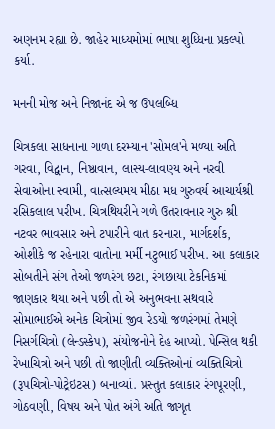અણનમ રહ્યા છે. જાહેર માધ્યમોમાં ભાષા શુધ્ધિના પ્રકલ્પો કર્યા.

મનની મોજ અને નિજાનંદ એ જ ઉપલબ્ધિ

ચિત્રકલા સાધનાના ગાળા દરમ્યાન 'સોમલ'ને મળ્યા અતિ ગરવા, વિદ્વાન, નિષ્ઠાવાન, લાસ્ય-લાવણ્ય અને નરવી સેવાઓના સ્વામી, વાત્સલ્યમય મીઠા મધ ગુરુવર્ય આચાર્યશ્રી રસિકલાલ પરીખ. ચિત્રથિયરીને ગળે ઉતરાવનાર ગુરુ શ્રી નટવર ભાવસાર અને ટપારીને વાત કરનારા, માર્ગદર્શક, ઓશીકે જ રહેનારા વાતોના મર્મી નટુભાઈ પરીખ. આ કલાકાર સોબતીને સંગ તેઓ જળરંગ છટા, રંગછાયા ટેકનિકમાં જાણકાર થયા અને પછી તો એ અનુભવના સથવારે સોમાભાઈએ અનેક ચિત્રોમાં જીવ રેડયો જળરંગમાં તેમણે નિસર્ગચિત્રો (લેન્ડસ્કેપ), સંયોજનોને દેહ આપ્યો. પેન્સિલ થકી રેખાચિત્રો અને પછી તો જાણીતી વ્યક્તિઓનાં વ્યક્તિચિત્રો (રૂપચિત્રો-પોટ્રેઇટસ) બનાવ્યાં. પ્રસ્તુત કલાકાર રંગપૂરણી, ગોઠવણી, વિષય અને પોત અંગે અતિ જાગૃત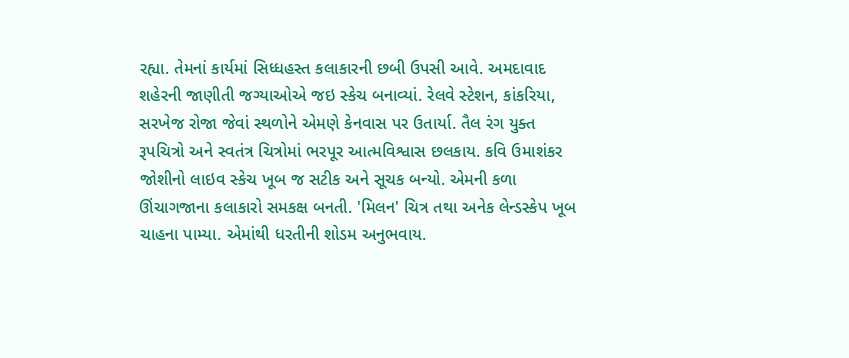રહ્યા. તેમનાં કાર્યમાં સિધ્ધહસ્ત કલાકારની છબી ઉપસી આવે. અમદાવાદ શહેરની જાણીતી જગ્યાઓએ જઇ સ્કેચ બનાવ્યાં. રેલવે સ્ટેશન, કાંકરિયા, સરખેજ રોજા જેવાં સ્થળોને એમણે કેનવાસ પર ઉતાર્યા. તૈલ રંગ યુક્ત રૂપચિત્રો અને સ્વતંત્ર ચિત્રોમાં ભરપૂર આત્મવિશ્વાસ છલકાય. કવિ ઉમાશંકર જોશીનો લાઇવ સ્કેચ ખૂબ જ સટીક અને સૂચક બન્યો. એમની કળા ઊંચાગજાના કલાકારો સમકક્ષ બનતી. 'મિલન' ચિત્ર તથા અનેક લેન્ડસ્કેપ ખૂબ ચાહના પામ્યા. એમાંથી ધરતીની શોડમ અનુભવાય.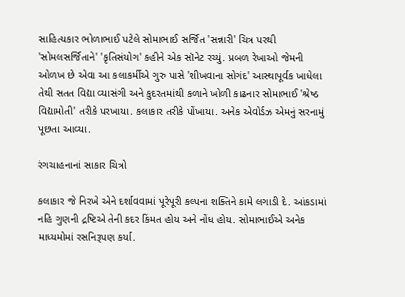સાહિત્યકાર ભોળાભાઈ પટેલે સોમાભાઈ સર્જિત 'સન્નારી' ચિત્ર પરથી 'સોમલસર્જિતાને' 'કૃતિસંયોગ' કહીને એક સૉનેટ રચ્યું. પ્રબળ રેખાઓ જેમની ઓળખ છે એવા આ કલાકર્મીએ ગુરુ પાસે 'શીખવાના સોગંદ' આસ્થાપૂર્વક ખાધેલા તેથી સતત વિદ્યા વ્યાસંગી અને કુદરતમાંથી કળાને ખોળી કાઢનાર સોમાભાઈ 'શ્રેષ્ઠ વિદ્યામોતી' તરીકે પરખાયા. કલાકાર તરીકે પોંખાયા. અનેક એવોર્ડઝ એમનું સરનામું પૂછતા આવ્યા.

રંગચાહનાનાં સાકાર ચિત્રો

કલાકાર જે નિરખે એને દર્શાવવામાં પૂરેપૂરી કલ્પના શક્તિને કામે લગાડી દે. આંકડામાં નહિ ગુણની દ્રષ્ટિએ તેની કદર કિંમત હોય અને નોંધ હોય. સોમાભાઈએ અનેક માધ્યમોમાં રસનિરૂપણ કર્યા.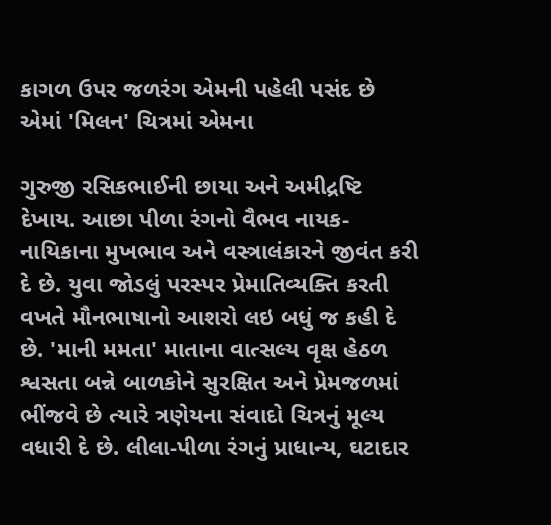કાગળ ઉપર જળરંગ એમની પહેલી પસંદ છે એમાં 'મિલન' ચિત્રમાં એમના

ગુરુજી રસિકભાઈની છાયા અને અમીદ્રષ્ટિ દેખાય. આછા પીળા રંગનો વૈભવ નાયક-નાયિકાના મુખભાવ અને વસ્ત્રાલંકારને જીવંત કરી દે છે. યુવા જોડલું પરસ્પર પ્રેમાતિવ્યક્તિ કરતી વખતે મૌનભાષાનો આશરો લઇ બધું જ કહી દે છે. 'માની મમતા' માતાના વાત્સલ્ય વૃક્ષ હેઠળ શ્વસતા બન્ને બાળકોને સુરક્ષિત અને પ્રેમજળમાં ભીંજવે છે ત્યારે ત્રણેયના સંવાદો ચિત્રનું મૂલ્ય વધારી દે છે. લીલા-પીળા રંગનું પ્રાધાન્ય, ઘટાદાર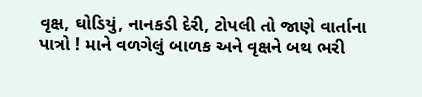વૃક્ષ, ઘોડિયું, નાનકડી દેરી, ટોપલી તો જાણે વાર્તાના પાત્રો ! માને વળગેલું બાળક અને વૃક્ષને બથ ભરી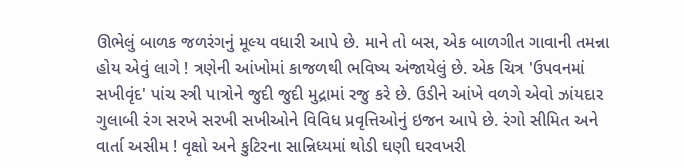ઊભેલું બાળક જળરંગનું મૂલ્ય વધારી આપે છે. માને તો બસ, એક બાળગીત ગાવાની તમન્ના હોય એવું લાગે ! ત્રણેની આંખોમાં કાજળથી ભવિષ્ય અંજાયેલું છે. એક ચિત્ર 'ઉપવનમાં સખીવૃંદ' પાંચ સ્ત્રી પાત્રોને જુદી જુદી મુદ્રામાં રજુ કરે છે. ઉડીને આંખે વળગે એવો ઝાંયદાર ગુલાબી રંગ સરખે સરખી સખીઓને વિવિધ પ્રવૃત્તિઓનું ઇજન આપે છે. રંગો સીમિત અને વાર્તા અસીમ ! વૃક્ષો અને કુટિરના સાન્નિધ્યમાં થોડી ઘણી ઘરવખરી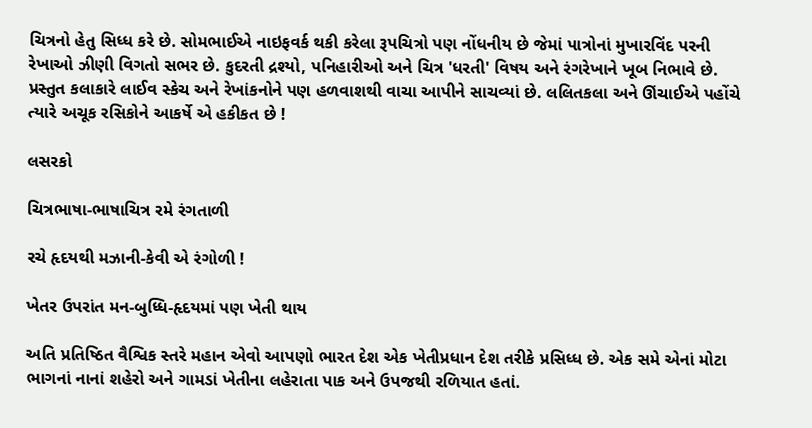ચિત્રનો હેતુ સિધ્ધ કરે છે. સોમભાઈએ નાઇફવર્ક થકી કરેલા રૂપચિત્રો પણ નોંધનીય છે જેમાં પાત્રોનાં મુખારવિંદ પરની રેખાઓ ઝીણી વિગતો સભર છે. કુદરતી દ્રશ્યો, પનિહારીઓ અને ચિત્ર 'ધરતી' વિષય અને રંગરેખાને ખૂબ નિભાવે છે. પ્રસ્તુત કલાકારે લાઈવ સ્કેચ અને રેખાંકનોને પણ હળવાશથી વાચા આપીને સાચવ્યાં છે. લલિતકલા અને ઊંચાઈએ પહોંચે ત્યારે અચૂક રસિકોને આકર્ષે એ હકીકત છે !

લસરકો

ચિત્રભાષા-ભાષાચિત્ર રમે રંગતાળી

રચે હૃદયથી મઝાની-કેવી એ રંગોળી !

ખેતર ઉપરાંત મન-બુધ્ધિ-હૃદયમાં પણ ખેતી થાય

અતિ પ્રતિષ્ઠિત વૈશ્વિક સ્તરે મહાન એવો આપણો ભારત દેશ એક ખેતીપ્રધાન દેશ તરીકે પ્રસિધ્ધ છે. એક સમે એનાં મોટા ભાગનાં નાનાં શહેરો અને ગામડાં ખેતીના લહેરાતા પાક અને ઉપજથી રળિયાત હતાં.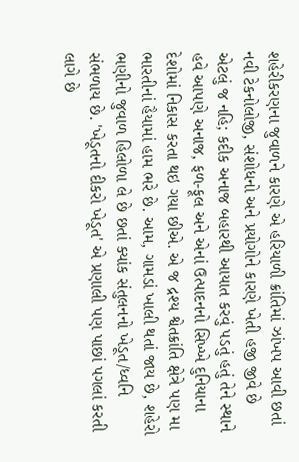શહેરીકરણના જુવાળને કારણે એ હરિયાળી ક્રાંતિમાં ઝાંખપ આવી છતાં નવી ટેકનોલોજી, સંશોધનો અને પ્રયોગોને કારણે ખેતી હજી જીવે છે એટલું જ નહિ; કદીક અનાજ બહારથી આયાત કરવું પડતું હતું તેને સ્થાને હવે આપણે અનાજ, ફળ-ફૂલ અને એનાં ઉત્પાદનનો સિખ્ખે દુનિયાના દેશોમાં નિકાસ કરતા થઇ ગયા છીએ. એ જ દ્રશ્ય શ્વેતક્રાંતિ ક્ષેત્રે પણ મા ભારતીનાં હૈયામાં હામ ભરે છે. આમ, ગામડાં ખાલી થતાં જાય છે, શહેરો ભણીનો જુવાળ હિલોળા લે છે છતાં ક્યાંક સંતુલનનો ખેડૂત/ધ્વનિ સંભળાય છે. 'ખેડૂતનો દીકરો ખેડૂત' એ પ્રણાલી પણ પાછાં પગલાં કરતી લાગે છે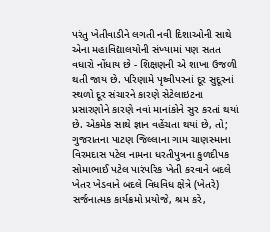પરંતુ ખેતીવાડીને લગતી નવી દિશાઓની સાથે એના મહાવિદ્યાલયોની સંખ્યામાં પણ સતત વધારો નોંધાય છે - શિક્ષણની એ શાખા ઉજળી થતી જાય છે. પરિણામે પૃથ્વીપરનાં દૂર સુદૂરનાં સ્થળો દૂર સંચારને કારણે સેટેલાઇટના પ્રસારણોને કારણે નવાં માનાંકોને સુર કરતાં થયાં છે. એકમેક સાથે જ્ઞાન વહેંચતા થયાં છે, તો; ગુજરાતના પાટણ જિલ્લાના ગામ ચાણસ્માના વિરમદાસ પટેલ નામના ધરતીપુત્રના કુળદીપક સોમાભાઈ પટેલ પારંપરિક ખેતી કરવાને બદલે ખેતર ખેડવાને બદલે વિધવિધ ક્ષેત્રે (ખેતરે) સર્જનાત્મક કાર્યક્રમો પ્રયોજે, શ્રમ કરે,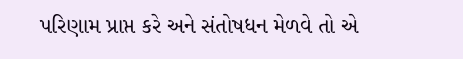પરિણામ પ્રાપ્ત કરે અને સંતોષધન મેળવે તો એ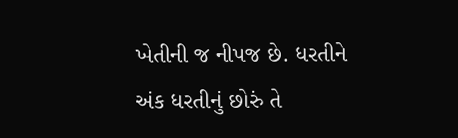ખેતીની જ નીપજ છે. ધરતીને અંક ધરતીનું છોરું તે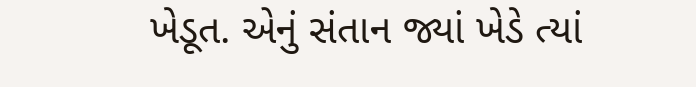ખેડૂત. એનું સંતાન જ્યાં ખેડે ત્યાં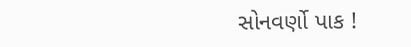સોનવર્ણો પાક !